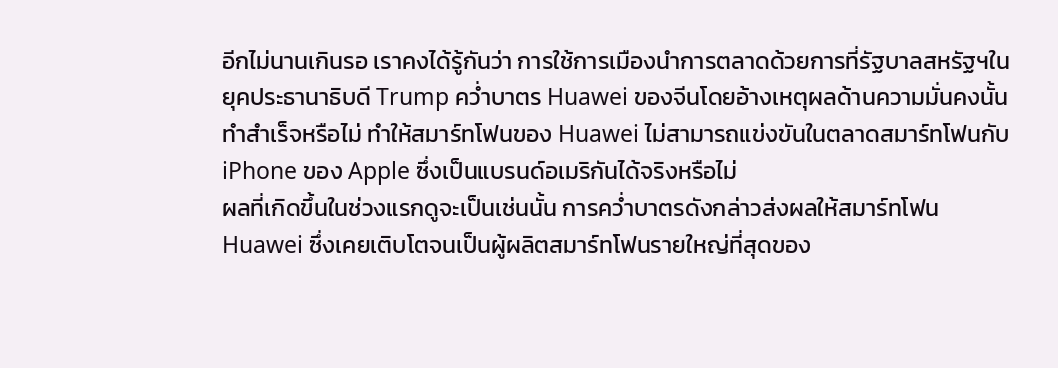อีกไม่นานเกินรอ เราคงได้รู้กันว่า การใช้การเมืองนำการตลาดด้วยการที่รัฐบาลสหรัฐฯในยุคประธานาธิบดี Trump คว่ำบาตร Huawei ของจีนโดยอ้างเหตุผลด้านความมั่นคงนั้น ทำสำเร็จหรือไม่ ทำให้สมาร์ทโฟนของ Huawei ไม่สามารถแข่งขันในตลาดสมาร์ทโฟนกับ iPhone ของ Apple ซึ่งเป็นแบรนด์อเมริกันได้จริงหรือไม่
ผลที่เกิดขึ้นในช่วงแรกดูจะเป็นเช่นนั้น การคว่ำบาตรดังกล่าวส่งผลให้สมาร์ทโฟน Huawei ซึ่งเคยเติบโตจนเป็นผู้ผลิตสมาร์ทโฟนรายใหญ่ที่สุดของ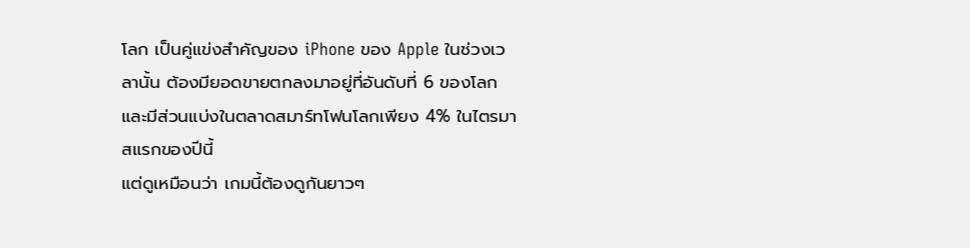โลก เป็นคู่แข่งสำคัญของ iPhone ของ Apple ในช่วงเวลานั้น ต้องมียอดขายตกลงมาอยู่ที่อันดับที่ 6 ของโลก และมีส่วนแบ่งในตลาดสมาร์ทโฟนโลกเพียง 4% ในไตรมาสแรกของปีนี้
แต่ดูเหมือนว่า เกมนี้ต้องดูกันยาวๆ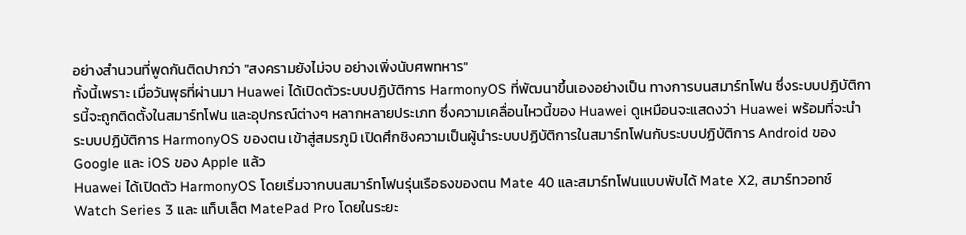อย่างสำนวนที่พูดกันติดปากว่า "สงครามยังไม่จบ อย่างเพิ่งนับศพทหาร"
ทั้งนี้เพราะ เมื่อวันพุธที่ผ่านมา Huawei ได้เปิดตัวระบบปฏิบัติการ HarmonyOS ที่พัฒนาขึ้นเองอย่างเป็น ทางการบนสมาร์ทโฟน ซึ่งระบบปฏิบัติการนี้จะถูกติดตั้งในสมาร์ทโฟน และอุปกรณ์ต่างๆ หลากหลายประเภท ซึ่งความเคลื่อนไหวนี้ของ Huawei ดูเหมือนจะแสดงว่า Huawei พร้อมที่จะนำระบบปฏิบัติการ HarmonyOS ของตน เข้าสู่สมรภูมิ เปิดศึกชิงความเป็นผู้นำระบบปฏิบัติการในสมาร์ทโฟนกับระบบปฏิบัติการ Android ของ Google และ iOS ของ Apple แล้ว
Huawei ได้เปิดตัว HarmonyOS โดยเริ่มจากบนสมาร์ทโฟนรุ่นเรือธงของตน Mate 40 และสมาร์ทโฟนแบบพับได้ Mate X2, สมาร์ทวอทช์ Watch Series 3 และ แท็บเล็ต MatePad Pro โดยในระยะ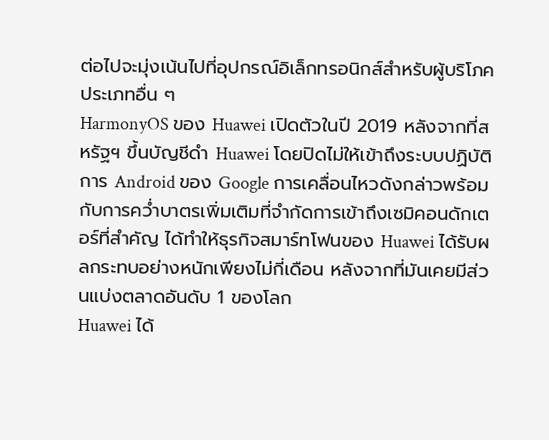ต่อไปจะมุ่งเน้นไปที่อุปกรณ์อิเล็กทรอนิกส์สำหรับผู้บริโภคประเภทอื่น ๆ
HarmonyOS ของ Huawei เปิดตัวในปี 2019 หลังจากที่สหรัฐฯ ขึ้นบัญชีดำ Huawei โดยปิดไม่ให้เข้าถึงระบบปฏิบัติการ Android ของ Google การเคลื่อนไหวดังกล่าวพร้อมกับการคว่ำบาตรเพิ่มเติมที่จำกัดการเข้าถึงเซมิคอนดักเตอร์ที่สำคัญ ได้ทำให้ธุรกิจสมาร์ทโฟนของ Huawei ได้รับผลกระทบอย่างหนักเพียงไม่กี่เดือน หลังจากที่มันเคยมีส่วนแบ่งตลาดอันดับ 1 ของโลก
Huawei ได้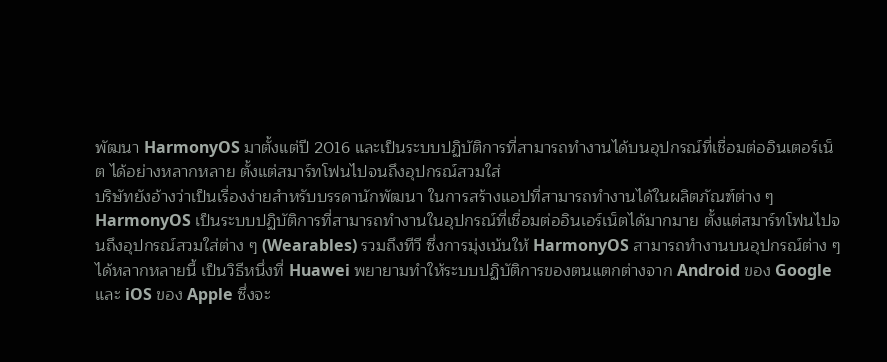พัฒนา HarmonyOS มาตั้งแต่ปี 2016 และเป็นระบบปฏิบัติการที่สามารถทำงานได้บนอุปกรณ์ที่เชื่อมต่ออินเตอร์เน็ต ได้อย่างหลากหลาย ตั้งแต่สมาร์ทโฟนไปจนถึงอุปกรณ์สวมใส่
บริษัทยังอ้างว่าเป็นเรื่องง่ายสำหรับบรรดานักพัฒนา ในการสร้างแอปที่สามารถทำงานได้ในผลิตภัณฑ์ต่าง ๆ
HarmonyOS เป็นระบบปฏิบัติการที่สามารถทำงานในอุปกรณ์ที่เชื่อมต่ออินเอร์เน็ตได้มากมาย ตั้งแต่สมาร์ทโฟนไปจนถึงอุปกรณ์สวมใส่ต่าง ๆ (Wearables) รวมถึงทีวี ซึ่งการมุ่งเน้นให้ HarmonyOS สามารถทำงานบนอุปกรณ์ต่าง ๆ ได้หลากหลายนี้ เป็นวิธีหนึ่งที่ Huawei พยายามทำให้ระบบปฏิบัติการของตนแตกต่างจาก Android ของ Google และ iOS ของ Apple ซึ่งจะ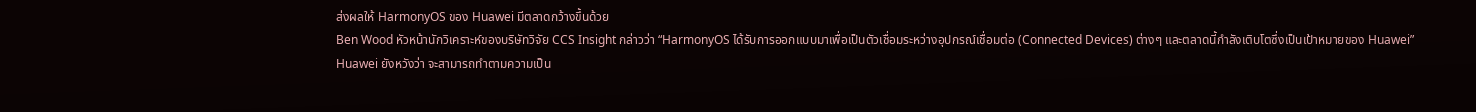ส่งผลให้ HarmonyOS ของ Huawei มีตลาดกว้างขึ้นด้วย
Ben Wood หัวหน้านักวิเคราะห์ของบริษัทวิจัย CCS Insight กล่าวว่า “HarmonyOS ได้รับการออกแบบมาเพื่อเป็นตัวเชื่อมระหว่างอุปกรณ์เชื่อมต่อ (Connected Devices) ต่างๆ และตลาดนี้กำลังเติบโตซึ่งเป็นเป้าหมายของ Huawei”
Huawei ยังหวังว่า จะสามารถทำตามความเป็น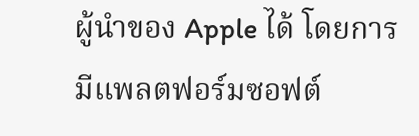ผู้นำของ Apple ได้ โดยการมีแพลตฟอร์มซอฟต์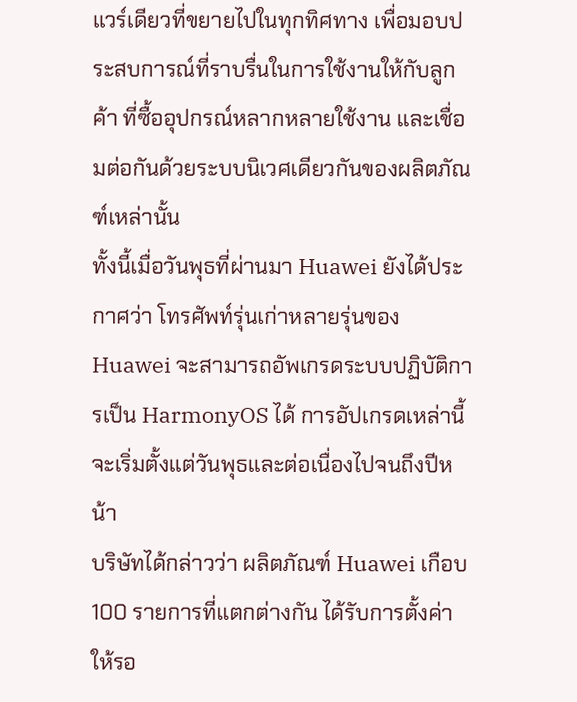แวร์เดียวที่ขยายไปในทุกทิศทาง เพื่อมอบประสบการณ์ที่ราบรื่นในการใช้งานให้กับลูกค้า ที่ซื้ออุปกรณ์หลากหลายใช้งาน และเชื่อมต่อกันด้วยระบบนิเวศเดียวกันของผลิตภัณฑ์เหล่านั้น
ทั้งนี้เมื่อวันพุธที่ผ่านมา Huawei ยังได้ประกาศว่า โทรศัพท์รุ่นเก่าหลายรุ่นของ Huawei จะสามารถอัพเกรดระบบปฏิบัติการเป็น HarmonyOS ได้ การอัปเกรดเหล่านี้จะเริ่มตั้งแต่วันพุธและต่อเนื่องไปจนถึงปีหน้า
บริษัทได้กล่าวว่า ผลิตภัณฑ์ Huawei เกือบ 100 รายการที่แตกต่างกัน ได้รับการตั้งค่าให้รอ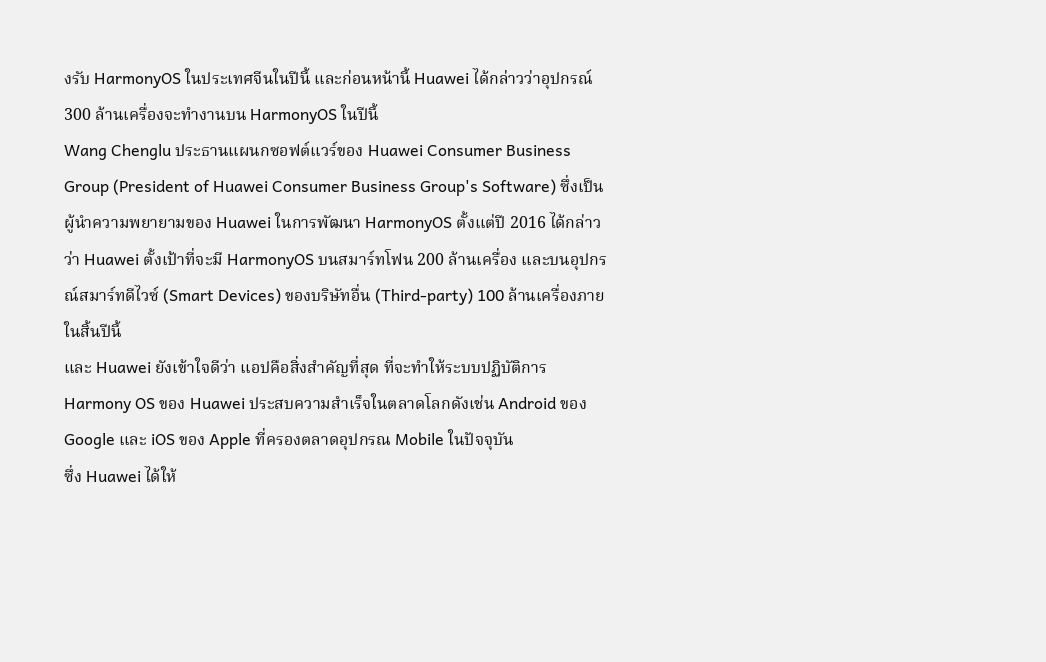งรับ HarmonyOS ในประเทศจีนในปีนี้ และก่อนหน้านี้ Huawei ได้กล่าวว่าอุปกรณ์ 300 ล้านเครื่องจะทำงานบน HarmonyOS ในปีนี้
Wang Chenglu ประธานแผนกซอฟต์แวร์ของ Huawei Consumer Business Group (President of Huawei Consumer Business Group's Software) ซึ่งเป็นผู้นำความพยายามของ Huawei ในการพัฒนา HarmonyOS ตั้งแต่ปี 2016 ได้กล่าวว่า Huawei ตั้งเป้าที่จะมี HarmonyOS บนสมาร์ทโฟน 200 ล้านเครื่อง และบนอุปกรณ์สมาร์ทดีไวซ์ (Smart Devices) ของบริษัทอื่น (Third-party) 100 ล้านเครื่องภายในสิ้นปีนี้
และ Huawei ยังเข้าใจดีว่า แอปคือสิ่งสำคัญที่สุด ที่จะทำให้ระบบปฏิบัติการ Harmony OS ของ Huawei ประสบความสำเร็จในตลาดโลกดังเช่น Android ของ Google และ iOS ของ Apple ที่ครองตลาดอุปกรณ Mobile ในปัจจุบัน
ซึ่ง Huawei ได้ให้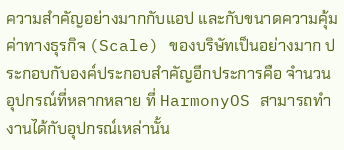ความสำคัญอย่างมากกับแอป และกับขนาดความคุ้มค่าทางธุรกิจ (Scale) ของบริษัทเป็นอย่างมาก ประกอบกับองค์ประกอบสำคัญอีกประการคือ จำนวนอุปกรณ์ที่หลากหลาย ที่ HarmonyOS สามารถทำงานได้กับอุปกรณ์เหล่านั้น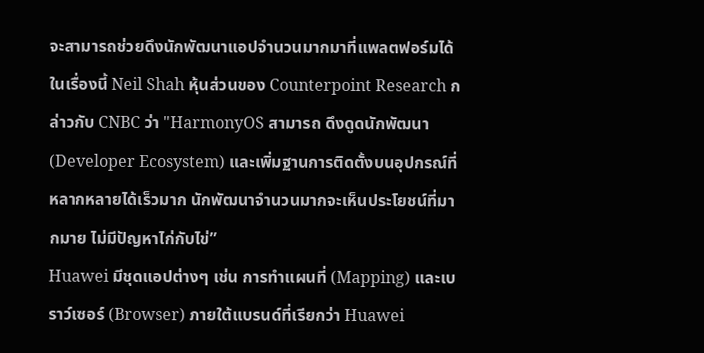จะสามารถช่วยดึงนักพัฒนาแอปจำนวนมากมาที่แพลตฟอร์มได้
ในเรื่องนี้ Neil Shah หุ้นส่วนของ Counterpoint Research กล่าวกับ CNBC ว่า "HarmonyOS สามารถ ดึงดูดนักพัฒนา (Developer Ecosystem) และเพิ่มฐานการติดตั้งบนอุปกรณ์ที่หลากหลายได้เร็วมาก นักพัฒนาจำนวนมากจะเห็นประโยชน์ที่มากมาย ไม่มีปัญหาไก่กับไข่”
Huawei มีชุดแอปต่างๆ เช่น การทำแผนที่ (Mapping) และเบราว์เซอร์ (Browser) ภายใต้แบรนด์ที่เรียกว่า Huawei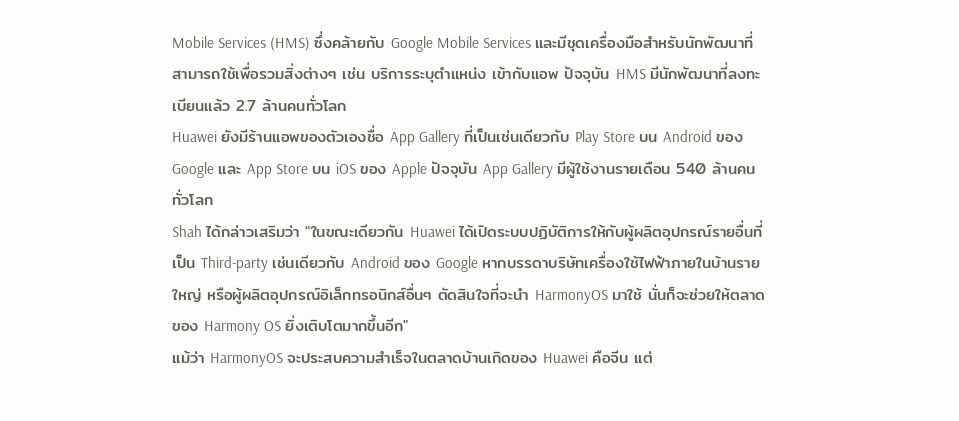Mobile Services (HMS) ซึ่งคล้ายกับ Google Mobile Services และมีชุดเครื่องมือสำหรับนักพัฒนาที่สามารถใช้เพื่อรวมสิ่งต่างๆ เช่น บริการระบุตำแหน่ง เข้ากับแอพ ปัจจุบัน HMS มีนักพัฒนาที่ลงทะเบียนแล้ว 2.7 ล้านคนทั่วโลก
Huawei ยังมีร้านแอพของตัวเองชื่อ App Gallery ที่เป็นเช่นเดียวกับ Play Store บน Android ของ Google และ App Store บน iOS ของ Apple ปัจจุบัน App Gallery มีผู้ใช้งานรายเดือน 540 ล้านคนทั่วโลก
Shah ได้กล่าวเสริมว่า "ในขณะเดียวกัน Huawei ได้เปิดระบบปฏิบัติการให้กับผู้ผลิตอุปกรณ์รายอื่นที่เป็น Third-party เช่นเดียวกับ Android ของ Google หากบรรดาบริษัทเครื่องใช้ไฟฟ้าภายในบ้านรายใหญ่ หรือผู้ผลิตอุปกรณ์อิเล็กทรอนิกส์อื่นๆ ตัดสินใจที่จะนำ HarmonyOS มาใช้ นั่นก็จะช่วยให้ตลาดของ Harmony OS ยิ่งเติบโตมากขึ้นอีก"
แม้ว่า HarmonyOS จะประสบความสำเร็จในตลาดบ้านเกิดของ Huawei คือจีน แต่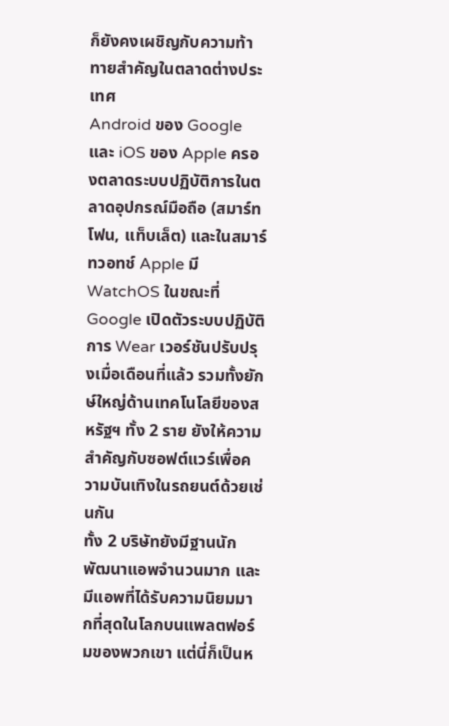ก็ยังคงเผชิญกับความท้าทายสำคัญในตลาดต่างประเทศ
Android ของ Google และ iOS ของ Apple ครองตลาดระบบปฏิบัติการในตลาดอุปกรณ์มือถือ (สมาร์ทโฟน, แท็บเล็ต) และในสมาร์ทวอทช์ Apple มี WatchOS ในขณะที่ Google เปิดตัวระบบปฏิบัติการ Wear เวอร์ชันปรับปรุงเมื่อเดือนที่แล้ว รวมทั้งยักษ์ใหญ่ด้านเทคโนโลยีของสหรัฐฯ ทั้ง 2 ราย ยังให้ความสำคัญกับซอฟต์แวร์เพื่อความบันเทิงในรถยนต์ด้วยเช่นกัน
ทั้ง 2 บริษัทยังมีฐานนักพัฒนาแอพจำนวนมาก และมีแอพที่ได้รับความนิยมมากที่สุดในโลกบนแพลตฟอร์มของพวกเขา แต่นี่ก็เป็นห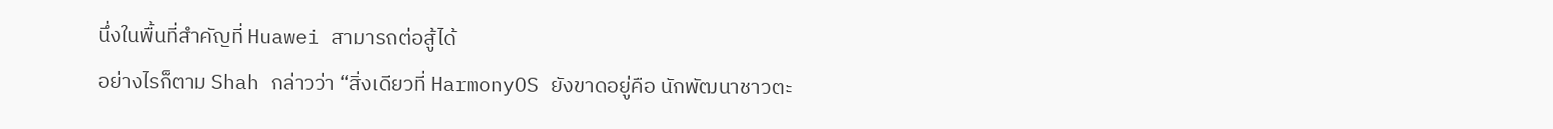นึ่งในพื้นที่สำคัญที่ Huawei สามารถต่อสู้ได้
อย่างไรก็ตาม Shah กล่าวว่า “สิ่งเดียวที่ HarmonyOS ยังขาดอยู่คือ นักพัฒนาชาวตะ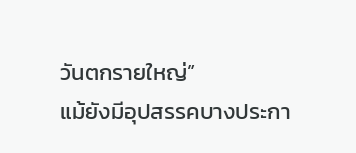วันตกรายใหญ่”
แม้ยังมีอุปสรรคบางประกา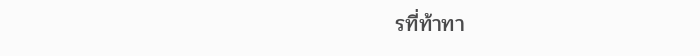รที่ท้าทา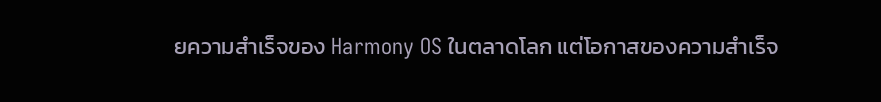ยความสำเร็จของ Harmony OS ในตลาดโลก แต่โอกาสของความสำเร็จ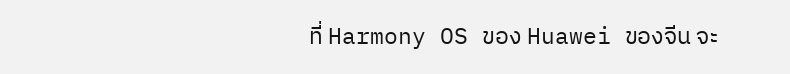ที่ Harmony OS ของ Huawei ของจีน จะ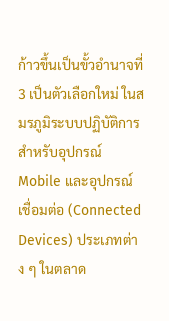ก้าวขึ้นเป็นขั้วอำนาจที่ 3 เป็นตัวเลือกใหม่ ในสมรภูมิระบบปฏิบัติการสำหรับอุปกรณ์ Mobile และอุปกรณ์เชื่อมต่อ (Connected Devices) ประเภทต่าง ๆ ในตลาด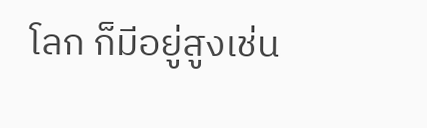โลก ก็มีอยู่สูงเช่น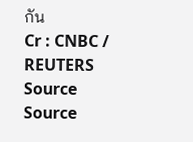กัน
Cr : CNBC / REUTERS
Source
Source